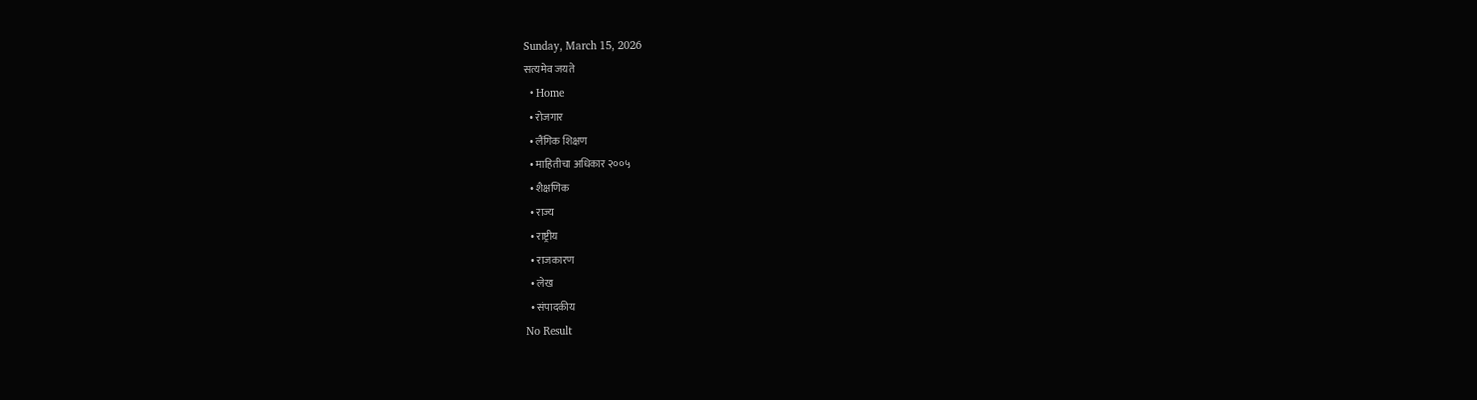Sunday, March 15, 2026
सत्यमेव जयते
  • Home
  • रोजगार
  • लैंगिक शिक्षण
  • माहितीचा अधिकार २००५
  • शैक्षणिक
  • राज्य
  • राष्ट्रीय
  • राजकारण
  • लेख
  • संपादकीय
No Result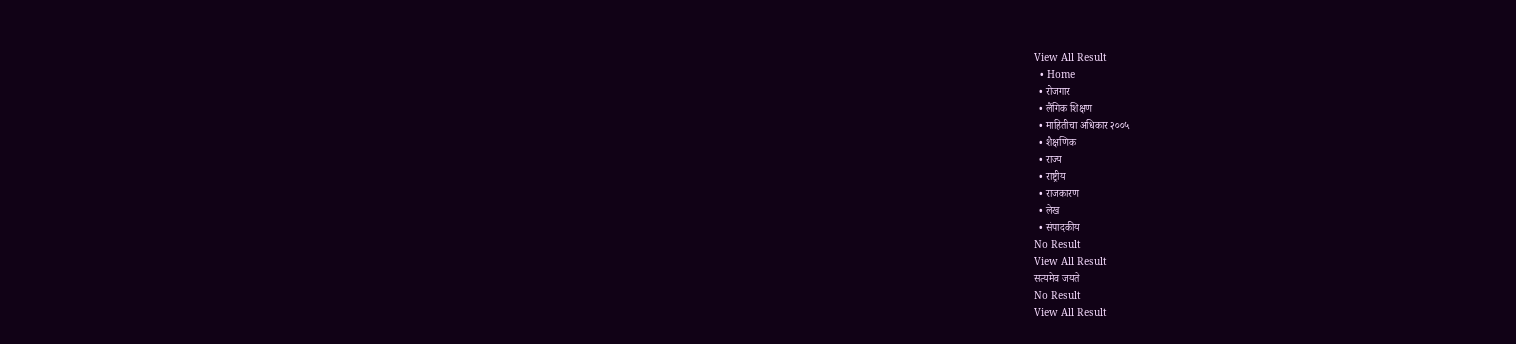View All Result
  • Home
  • रोजगार
  • लैंगिक शिक्षण
  • माहितीचा अधिकार २००५
  • शैक्षणिक
  • राज्य
  • राष्ट्रीय
  • राजकारण
  • लेख
  • संपादकीय
No Result
View All Result
सत्यमेव जयते
No Result
View All Result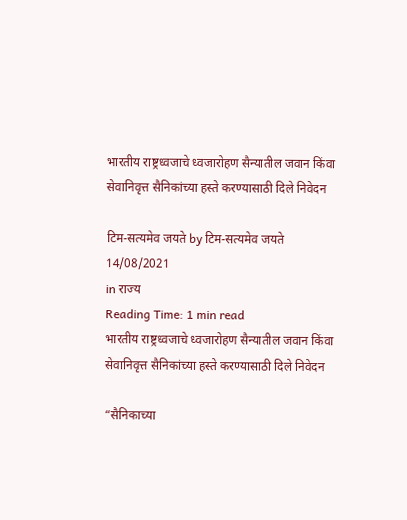भारतीय राष्ट्रध्वजाचे ध्वजारोहण सैन्यातील जवान किंवा सेवानिवृत्त सैनिकांच्या हस्ते करण्यासाठी दिले निवेदन

टिम-सत्यमेव जयते by टिम-सत्यमेव जयते
14/08/2021
in राज्य
Reading Time: 1 min read
भारतीय राष्ट्रध्वजाचे ध्वजारोहण सैन्यातील जवान किंवा सेवानिवृत्त सैनिकांच्या हस्ते करण्यासाठी दिले निवेदन

“सैनिकाच्या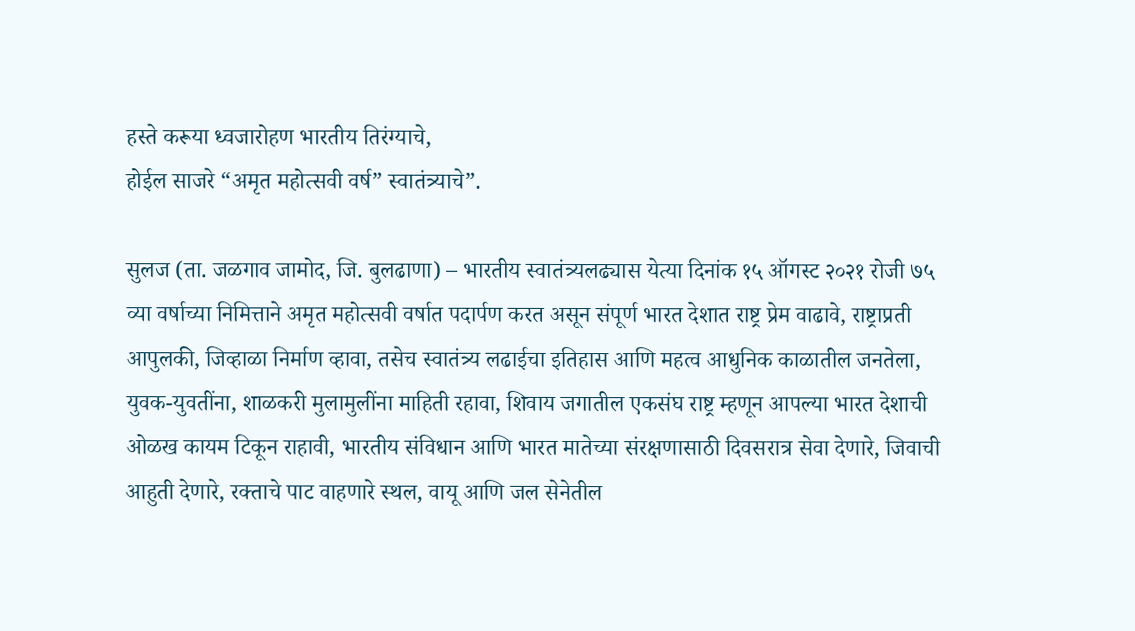हस्ते करूया ध्वजारोहण भारतीय तिरंग्याचे,
होईल साजरे “अमृत महोत्सवी वर्ष” स्वातंत्र्याचे”.

सुलज (ता. जळगाव जामोद, जि. बुलढाणा) – भारतीय स्वातंत्र्यलढ्यास येत्या दिनांक १५ ऑगस्ट २०२१ रोजी ७५ व्या वर्षाच्या निमित्ताने अमृत महोत्सवी वर्षात पदार्पण करत असून संपूर्ण भारत देशात राष्ट्र प्रेम वाढावे, राष्ट्राप्रती आपुलकी, जिव्हाळा निर्माण व्हावा, तसेच स्वातंत्र्य लढाईचा इतिहास आणि महत्व आधुनिक काळातील जनतेला, युवक-युवतींना, शाळकरी मुलामुलींना माहिती रहावा, शिवाय जगातील एकसंघ राष्ट्र म्हणून आपल्या भारत देशाची ओळख कायम टिकून राहावी, भारतीय संविधान आणि भारत मातेच्या संरक्षणासाठी दिवसरात्र सेवा देणारे, जिवाची आहुती देणारे, रक्ताचे पाट वाहणारे स्थल, वायू आणि जल सेनेतील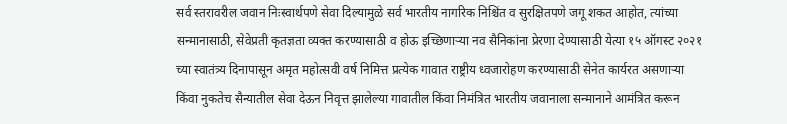सर्व स्तरावरील जवान निःस्वार्थपणे सेवा दिल्यामुळे सर्व भारतीय नागरिक निश्चिंत व सुरक्षितपणे जगू शकत आहोत, त्यांच्या सन्मानासाठी, सेवेप्रती कृतज्ञता व्यक्त करण्यासाठी व होऊ इच्छिणाऱ्या नव सैनिकांना प्रेरणा देण्यासाठी येत्या १५ ऑगस्ट २०२१ च्या स्वातंत्र्य दिनापासून अमृत महोत्सवी वर्ष निमित्त प्रत्येक गावात राष्ट्रीय ध्वजारोहण करण्यासाठी सेनेत कार्यरत असणाऱ्या किंवा नुकतेच सैन्यातील सेवा देऊन निवृत्त झालेल्या गावातील किंवा निमंत्रित भारतीय जवानाला सन्मानाने आमंत्रित करून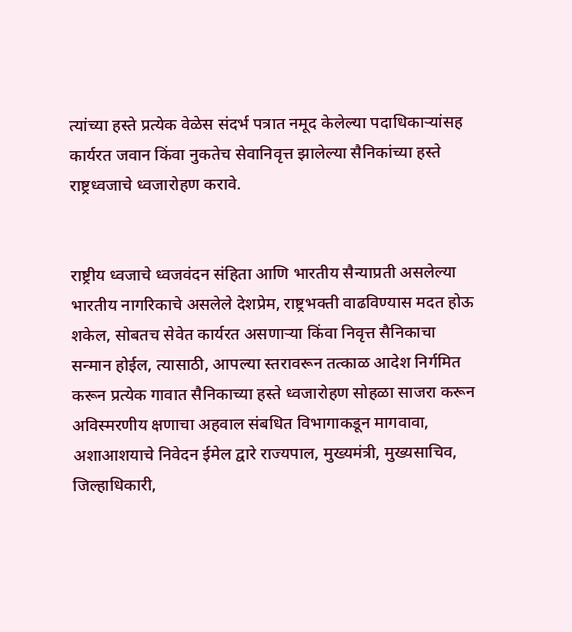त्यांच्या हस्ते प्रत्येक वेळेस संदर्भ पत्रात नमूद केलेल्या पदाधिकाऱ्यांसह कार्यरत जवान किंवा नुकतेच सेवानिवृत्त झालेल्या सैनिकांच्या हस्ते राष्ट्रध्वजाचे ध्वजारोहण करावे.


राष्ट्रीय ध्वजाचे ध्वजवंदन संहिता आणि भारतीय सैन्याप्रती असलेल्या भारतीय नागरिकाचे असलेले देशप्रेम, राष्ट्रभक्ती वाढविण्यास मदत होऊ शकेल, सोबतच सेवेत कार्यरत असणाऱ्या किंवा निवृत्त सैनिकाचा सन्मान होईल, त्यासाठी, आपल्या स्तरावरून तत्काळ आदेश निर्गमित करून प्रत्येक गावात सैनिकाच्या हस्ते ध्वजारोहण सोहळा साजरा करून अविस्मरणीय क्षणाचा अहवाल संबधित विभागाकडून मागवावा, अशाआशयाचे निवेदन ईमेल द्वारे राज्यपाल, मुख्यमंत्री, मुख्यसाचिव, जिल्हाधिकारी,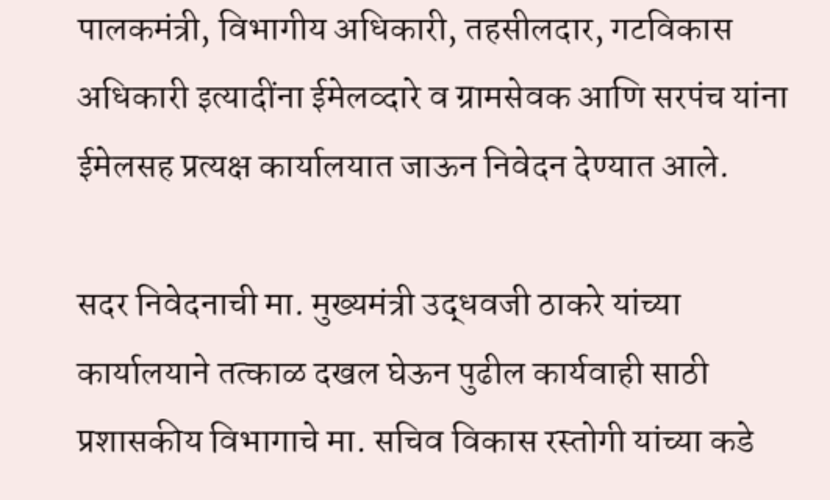पालकमंत्री, विभागीय अधिकारी, तहसीलदार, गटविकास अधिकारी इत्यादींना ईमेलव्दारे व ग्रामसेवक आणि सरपंच यांना ईमेलसह प्रत्यक्ष कार्यालयात जाऊन निवेदन देण्यात आले.

सदर निवेदनाची मा. मुख्यमंत्री उद्धवजी ठाकरे यांच्या कार्यालयाने तत्काळ दखल घेऊन पुढील कार्यवाही साठी प्रशासकीय विभागाचे मा. सचिव विकास रस्तोगी यांच्या कडे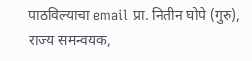पाठविल्याचा email प्रा. नितीन घोपे (गुरु), राज्य समन्वयक,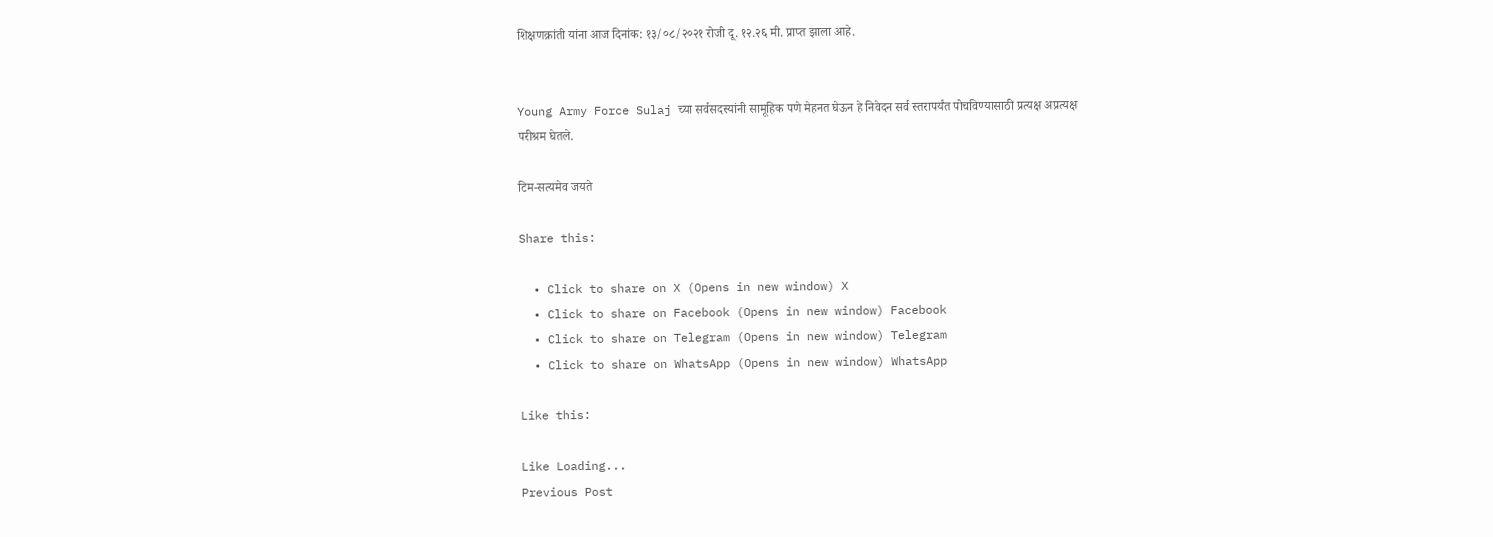शिक्षणक्रांती यांना आज दिनांक: १३/०८/२०२१ रोजी दू. १२.२६ मी. प्राप्त झाला आहे.


Young Army Force Sulaj च्या सर्वसदस्यांनी सामूहिक पणे मेहनत घेऊन हे निवेदन सर्व स्तरापर्यंत पोचविण्यासाठी प्रत्यक्ष अप्रत्यक्ष परीश्रम घेतले.

टिम-सत्यमेव जयते

Share this:

  • Click to share on X (Opens in new window) X
  • Click to share on Facebook (Opens in new window) Facebook
  • Click to share on Telegram (Opens in new window) Telegram
  • Click to share on WhatsApp (Opens in new window) WhatsApp

Like this:

Like Loading...
Previous Post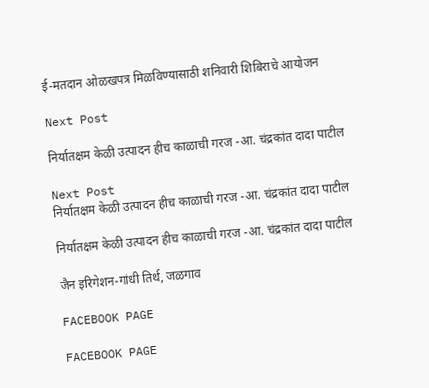ई-मतदान ओळखपत्र मिळविण्यासाठी शनिवारी शिबिराचे आयोजन

Next Post

निर्यातक्षम केळी उत्पादन हीच काळाची गरज -आ. चंद्रकांत दादा पाटील

Next Post
निर्यातक्षम केळी उत्पादन हीच काळाची गरज -आ. चंद्रकांत दादा पाटील

निर्यातक्षम केळी उत्पादन हीच काळाची गरज -आ. चंद्रकांत दादा पाटील

जैन इरिगेशन-गांधी तिर्थ, जळगाव

FACEBOOK PAGE

FACEBOOK PAGE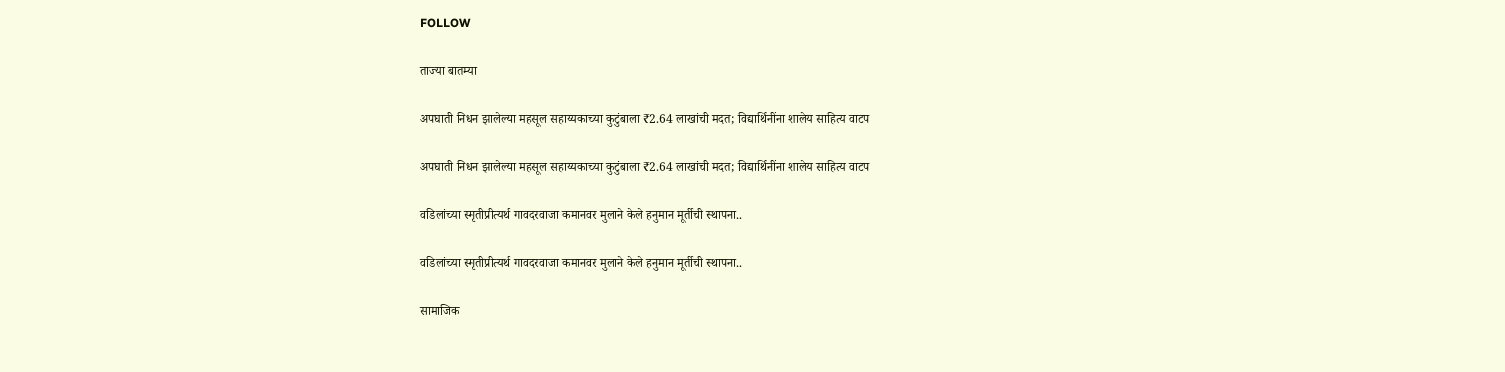FOLLOW

ताज्या बातम्या

अपघाती निधन झालेल्या महसूल सहाय्यकाच्या कुटुंबाला ₹2.64 लाखांची मदत; विद्यार्थिनींना शालेय साहित्य वाटप

अपघाती निधन झालेल्या महसूल सहाय्यकाच्या कुटुंबाला ₹2.64 लाखांची मदत; विद्यार्थिनींना शालेय साहित्य वाटप

वडिलांच्या स्मृतीप्रीत्यर्थ गावदरवाजा कमानवर मुलाने केले हनुमान मूर्तीची स्थापना..

वडिलांच्या स्मृतीप्रीत्यर्थ गावदरवाजा कमानवर मुलाने केले हनुमान मूर्तीची स्थापना..

सामाजिक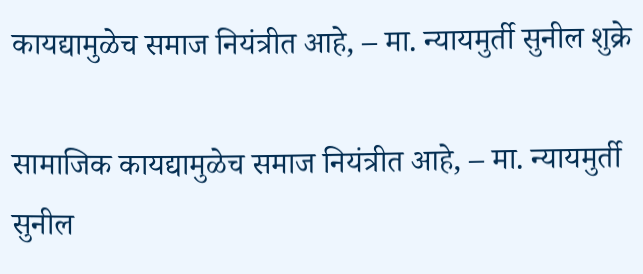कायद्यामुळेच समाज नियंत्रीत आहे, – मा. न्यायमुर्ती सुनील शुक्रे

सामाजिक कायद्यामुळेच समाज नियंत्रीत आहे, – मा. न्यायमुर्ती सुनील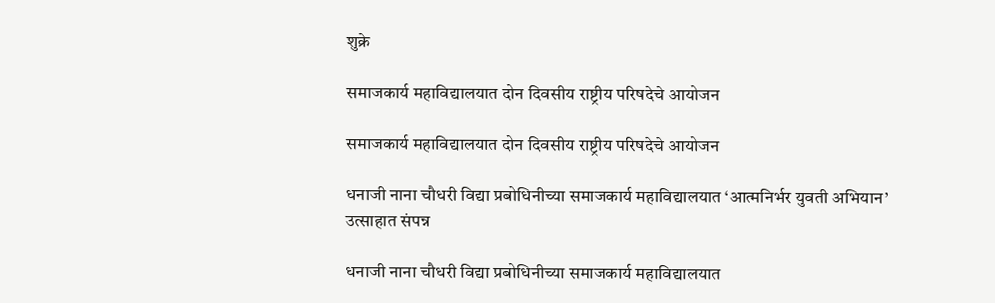शुक्रे

समाजकार्य महाविद्यालयात दोन दिवसीय राष्ट्रीय परिषदेचे आयोजन

समाजकार्य महाविद्यालयात दोन दिवसीय राष्ट्रीय परिषदेचे आयोजन

धनाजी नाना चौधरी विद्या प्रबोधिनीच्या समाजकार्य महाविद्यालयात ‘आत्मनिर्भर युवती अभियान’ उत्साहात संपन्न

धनाजी नाना चौधरी विद्या प्रबोधिनीच्या समाजकार्य महाविद्यालयात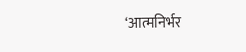‘आत्मनिर्भर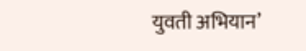युवती अभियान’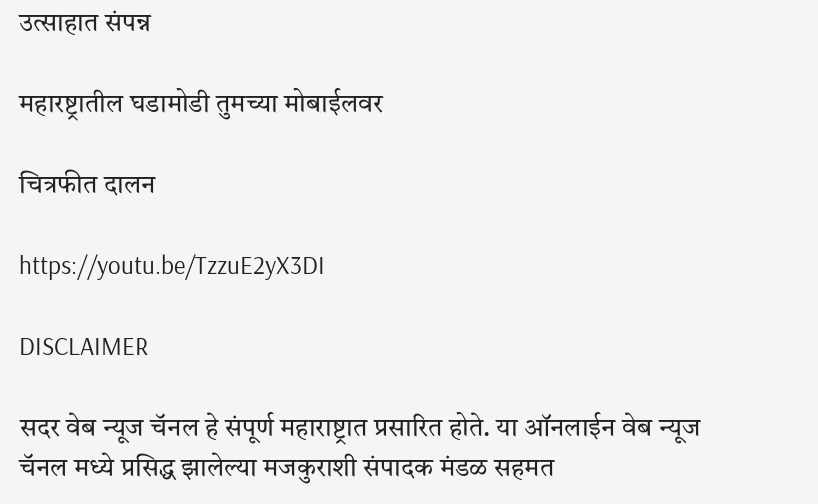उत्साहात संपन्न

महारष्ट्रातील घडामोडी तुमच्या मोबाईलवर

चित्रफीत दालन

https://youtu.be/TzzuE2yX3DI

DISCLAIMER

सदर वेब न्यूज चॅनल हे संपूर्ण महाराष्ट्रात प्रसारित होते. या ऑनलाईन वेब न्यूज चॅनल मध्ये प्रसिद्ध झालेल्या मजकुराशी संपादक मंडळ सहमत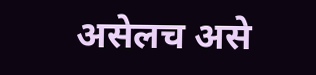असेलच असे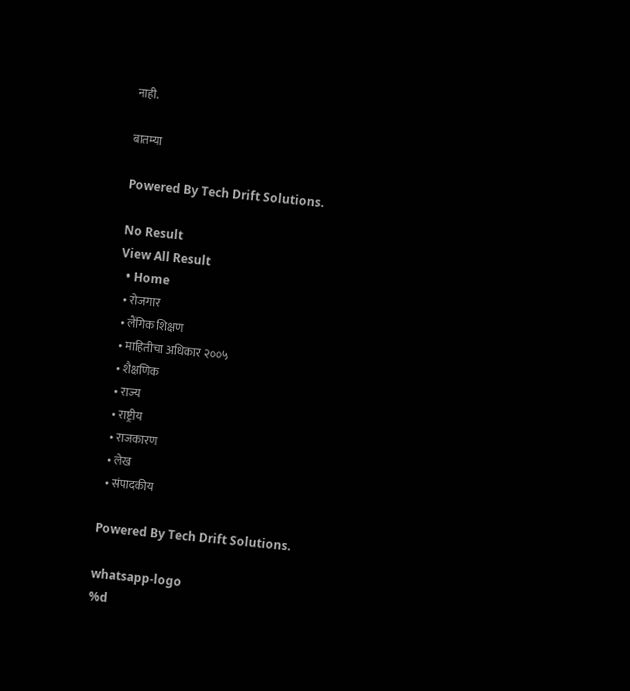नाही.

बातम्या

Powered By Tech Drift Solutions.

No Result
View All Result
  • Home
  • रोजगार
  • लैंगिक शिक्षण
  • माहितीचा अधिकार २००५
  • शैक्षणिक
  • राज्य
  • राष्ट्रीय
  • राजकारण
  • लेख
  • संपादकीय

Powered By Tech Drift Solutions.

whatsapp-logo
%d